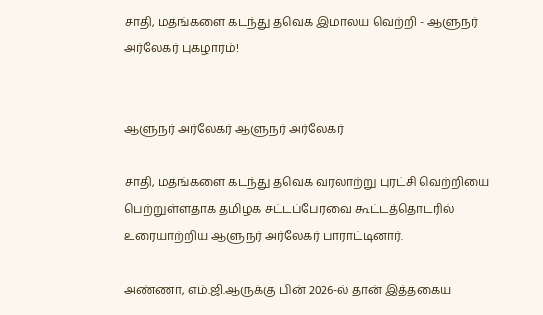சாதி, மதங்களை கடந்து தவெக இமாலய வெற்றி - ஆளுநர் அர்லேகர் புகழாரம்!


ஆளுநர் அர்லேகர் ஆளுநர் அர்லேகர்

சாதி, மதங்களை கடந்து தவெக வரலாற்று புரட்சி வெற்றியை பெற்றுள்ளதாக தமிழக சட்டப்பேரவை கூட்டத்தொடரில் உரையாற்றிய ஆளுநர் அர்லேகர் பாராட்டினார்.

அண்ணா, எம்.ஜி.ஆருக்கு பின் 2026-ல் தான் இத்தகைய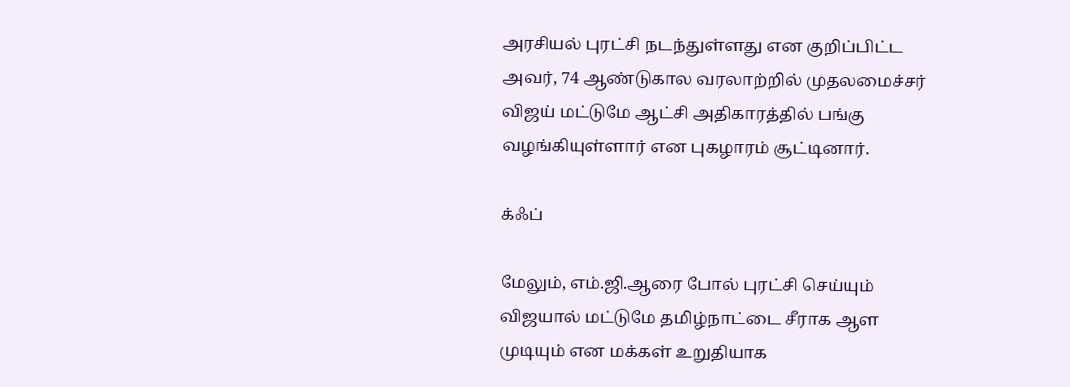அரசியல் புரட்சி நடந்துள்ளது என குறிப்பிட்ட அவர், 74 ஆண்டுகால வரலாற்றில் முதலமைச்சர் விஜய் மட்டுமே ஆட்சி அதிகாரத்தில் பங்கு வழங்கியுள்ளார் என புகழாரம் சூட்டினார்.

க்ஃப்

மேலும், எம்.ஜி.ஆரை போல் புரட்சி செய்யும் விஜயால் மட்டுமே தமிழ்நாட்டை சீராக ஆள முடியும் என மக்கள் உறுதியாக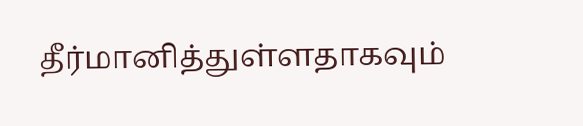தீர்மானித்துள்ளதாகவும்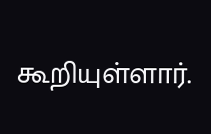கூறியுள்ளார்.